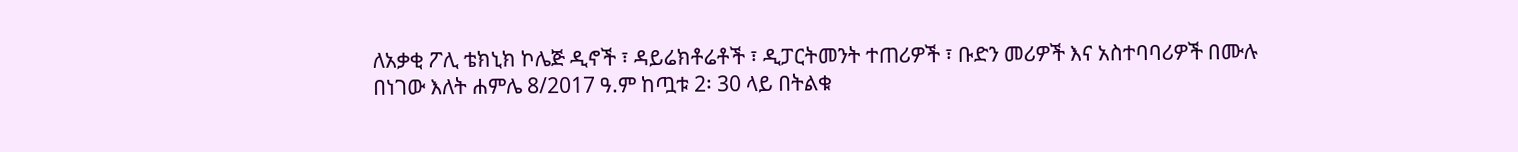ለአቃቂ ፖሊ ቴክኒክ ኮሌጅ ዲኖች ፣ ዳይሬክቶሬቶች ፣ ዲፓርትመንት ተጠሪዎች ፣ ቡድን መሪዎች እና አስተባባሪዎች በሙሉ በነገው እለት ሐምሌ 8/2017 ዓ.ም ከጧቱ 2፡ 30 ላይ በትልቁ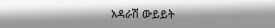አዳራሽ ውይይት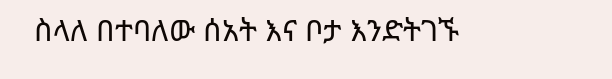ስላለ በተባለው ሰአት እና ቦታ እንድትገኙ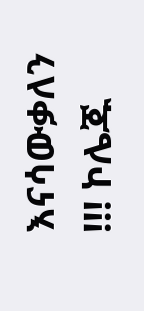እናሳውቃለን !!! ኮሌጁ